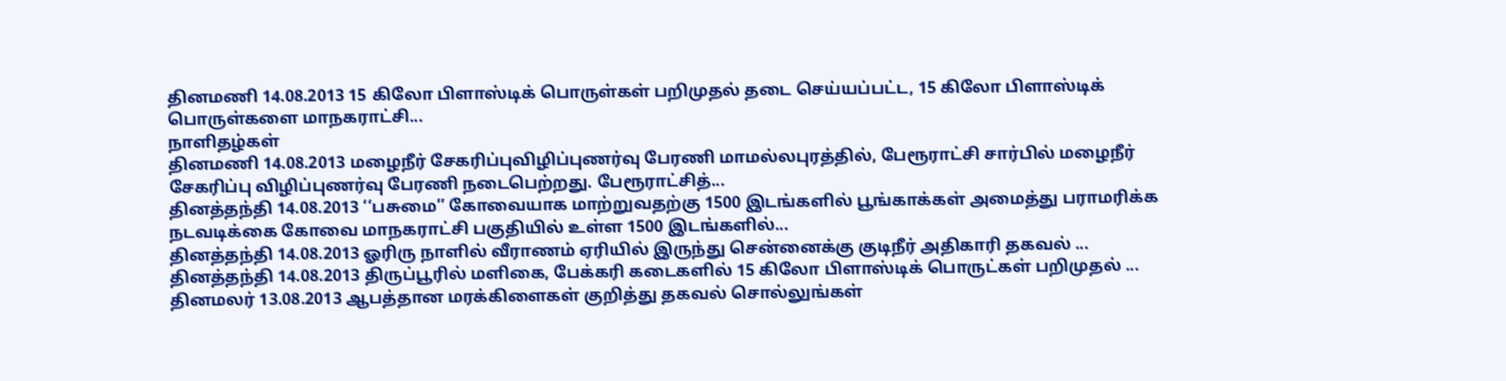தினமணி 14.08.2013 15 கிலோ பிளாஸ்டிக் பொருள்கள் பறிமுதல் தடை செய்யப்பட்ட, 15 கிலோ பிளாஸ்டிக் பொருள்களை மாநகராட்சி...
நாளிதழ்௧ள்
தினமணி 14.08.2013 மழைநீர் சேகரிப்புவிழிப்புணர்வு பேரணி மாமல்லபுரத்தில், பேரூராட்சி சார்பில் மழைநீர் சேகரிப்பு விழிப்புணர்வு பேரணி நடைபெற்றது. பேரூராட்சித்...
தினத்தந்தி 14.08.2013 ‘‘பசுமை’’ கோவையாக மாற்றுவதற்கு 1500 இடங்களில் பூங்காக்கள் அமைத்து பராமரிக்க நடவடிக்கை கோவை மாநகராட்சி பகுதியில் உள்ள 1500 இடங்களில்...
தினத்தந்தி 14.08.2013 ஓரிரு நாளில் வீராணம் ஏரியில் இருந்து சென்னைக்கு குடிநீர் அதிகாரி தகவல் ...
தினத்தந்தி 14.08.2013 திருப்பூரில் மளிகை, பேக்கரி கடைகளில் 15 கிலோ பிளாஸ்டிக் பொருட்கள் பறிமுதல் ...
தினமலர் 13.08.2013 ஆபத்தான மரக்கிளைகள் குறித்து தகவல் சொல்லுங்கள்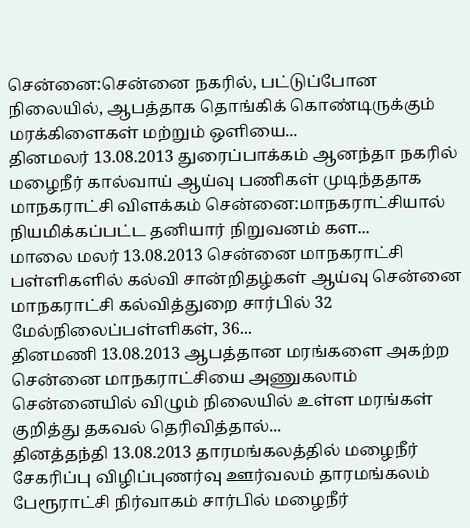சென்னை:சென்னை நகரில், பட்டுப்போன நிலையில், ஆபத்தாக தொங்கிக் கொண்டிருக்கும் மரக்கிளைகள் மற்றும் ஒளியை...
தினமலர் 13.08.2013 துரைப்பாக்கம் ஆனந்தா நகரில் மழைநீர் கால்வாய் ஆய்வு பணிகள் முடிந்ததாக மாநகராட்சி விளக்கம் சென்னை:மாநகராட்சியால் நியமிக்கப்பட்ட தனியார் நிறுவனம் கள...
மாலை மலர் 13.08.2013 சென்னை மாநகராட்சி பள்ளிகளில் கல்வி சான்றிதழ்கள் ஆய்வு சென்னை மாநகராட்சி கல்வித்துறை சார்பில் 32 மேல்நிலைப்பள்ளிகள், 36...
தினமணி 13.08.2013 ஆபத்தான மரங்களை அகற்ற சென்னை மாநகராட்சியை அணுகலாம் சென்னையில் விழும் நிலையில் உள்ள மரங்கள் குறித்து தகவல் தெரிவித்தால்...
தினத்தந்தி 13.08.2013 தாரமங்கலத்தில் மழைநீர் சேகரிப்பு விழிப்புணர்வு ஊர்வலம் தாரமங்கலம் பேரூராட்சி நிர்வாகம் சார்பில் மழைநீர்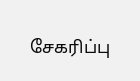சேகரிப்பு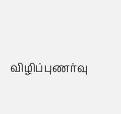விழிப்புணர்வு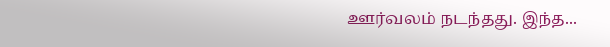ஊர்வலம் நடந்தது. இந்த...